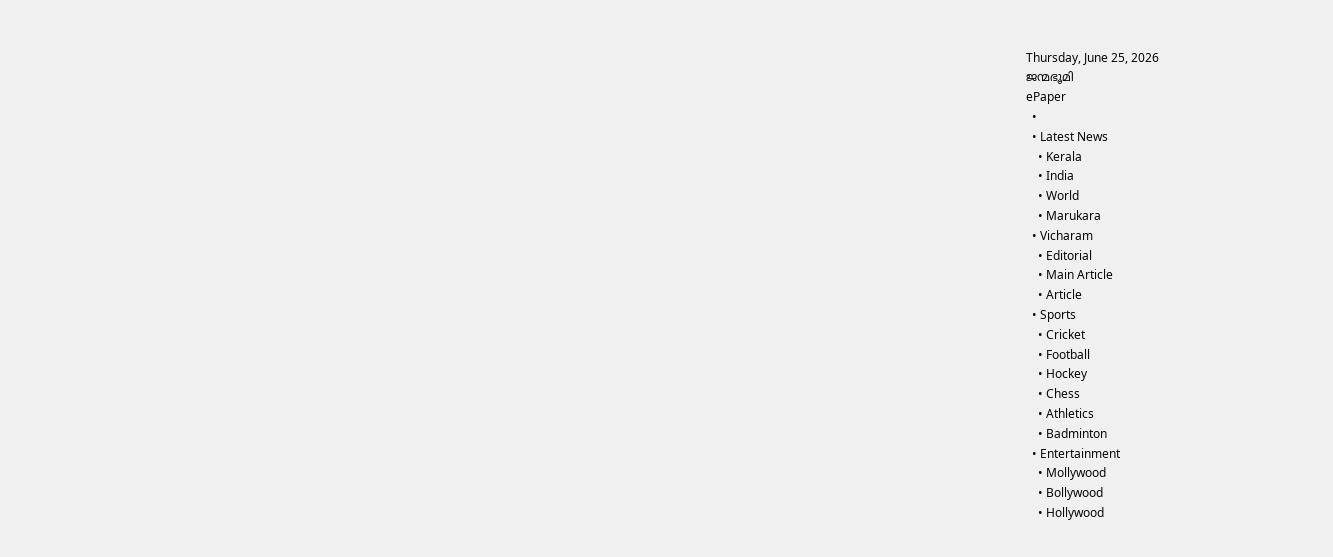Thursday, June 25, 2026
ജന്മഭൂമി
ePaper
  •
  • Latest News
    • Kerala
    • India
    • World
    • Marukara
  • Vicharam
    • Editorial
    • Main Article
    • Article
  • Sports
    • Cricket
    • Football
    • Hockey
    • Chess
    • Athletics
    • Badminton
  • Entertainment
    • Mollywood
    • Bollywood
    • Hollywood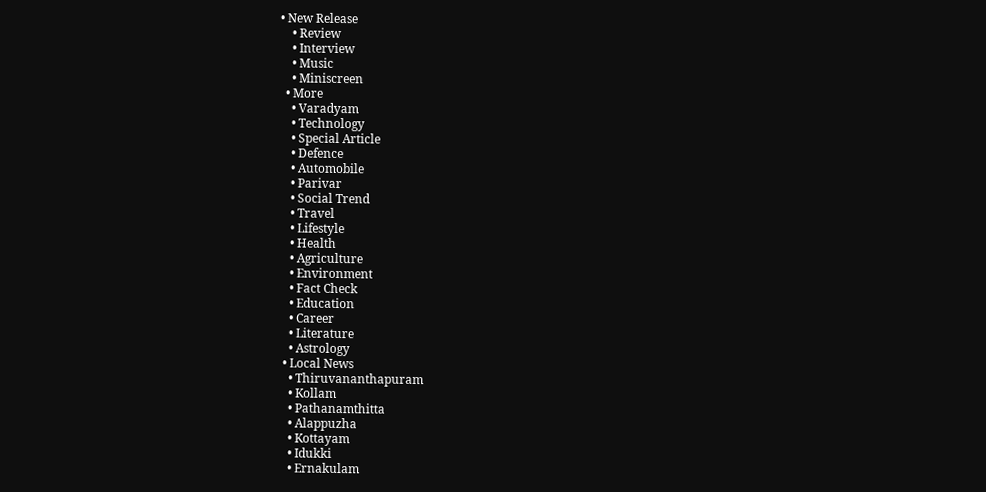• New Release
    • Review
    • Interview
    • Music
    • Miniscreen
  • More
    • Varadyam
    • Technology
    • Special Article
    • Defence
    • Automobile
    • Parivar
    • Social Trend
    • Travel
    • Lifestyle
    • Health
    • Agriculture
    • Environment
    • Fact Check
    • Education
    • Career
    • Literature
    • Astrology
  • Local News
    • Thiruvananthapuram
    • Kollam
    • Pathanamthitta
    • Alappuzha
    • Kottayam
    • Idukki
    • Ernakulam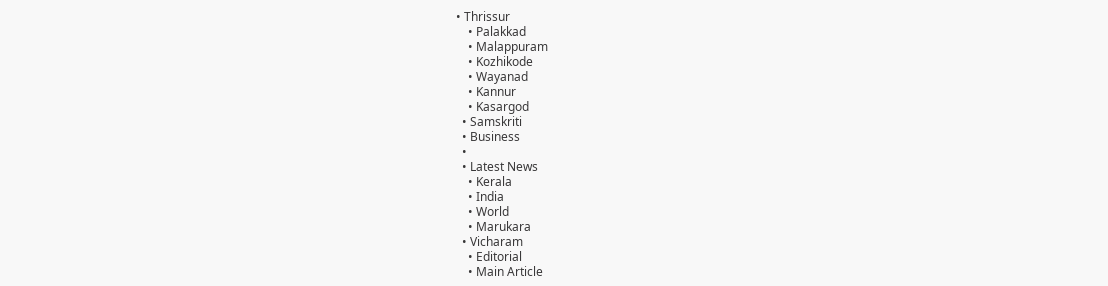• Thrissur
    • Palakkad
    • Malappuram
    • Kozhikode
    • Wayanad
    • Kannur
    • Kasargod
  • Samskriti
  • Business
  •
  • Latest News
    • Kerala
    • India
    • World
    • Marukara
  • Vicharam
    • Editorial
    • Main Article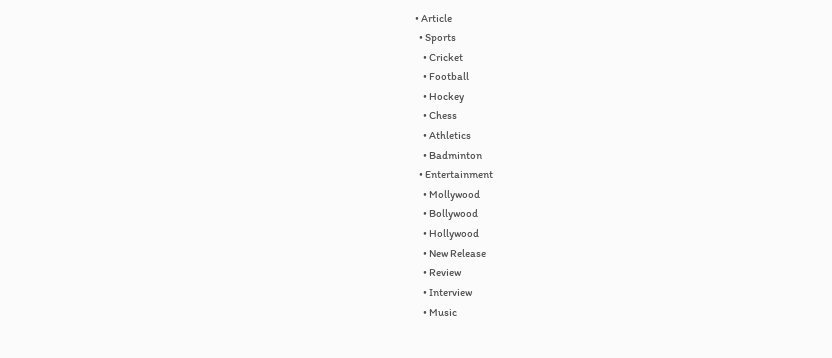• Article
  • Sports
    • Cricket
    • Football
    • Hockey
    • Chess
    • Athletics
    • Badminton
  • Entertainment
    • Mollywood
    • Bollywood
    • Hollywood
    • New Release
    • Review
    • Interview
    • Music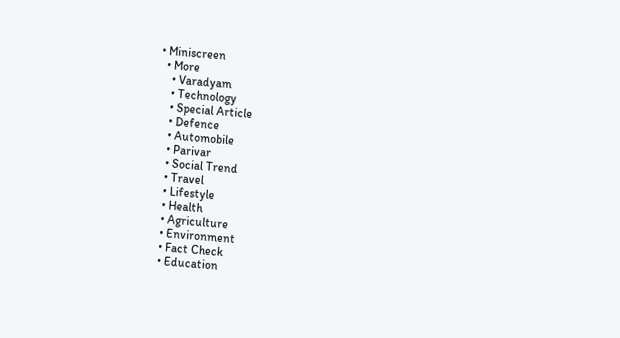• Miniscreen
  • More
    • Varadyam
    • Technology
    • Special Article
    • Defence
    • Automobile
    • Parivar
    • Social Trend
    • Travel
    • Lifestyle
    • Health
    • Agriculture
    • Environment
    • Fact Check
    • Education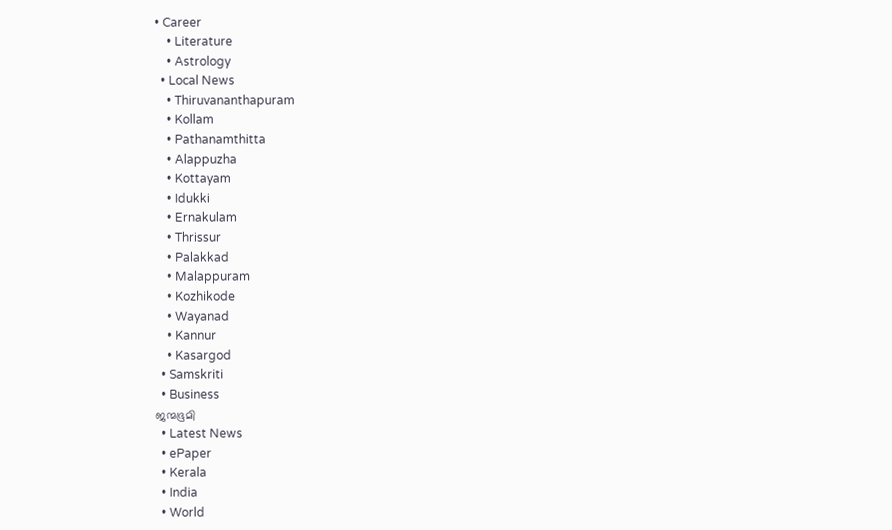• Career
    • Literature
    • Astrology
  • Local News
    • Thiruvananthapuram
    • Kollam
    • Pathanamthitta
    • Alappuzha
    • Kottayam
    • Idukki
    • Ernakulam
    • Thrissur
    • Palakkad
    • Malappuram
    • Kozhikode
    • Wayanad
    • Kannur
    • Kasargod
  • Samskriti
  • Business
ജന്മഭൂമി
  • Latest News
  • ePaper
  • Kerala
  • India
  • World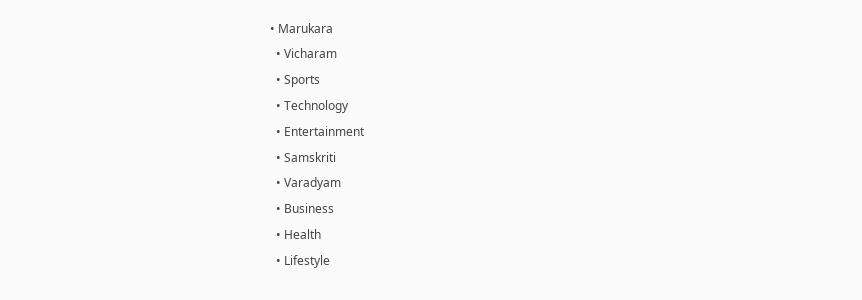• Marukara
  • Vicharam
  • Sports
  • Technology
  • Entertainment
  • Samskriti
  • Varadyam
  • Business
  • Health
  • Lifestyle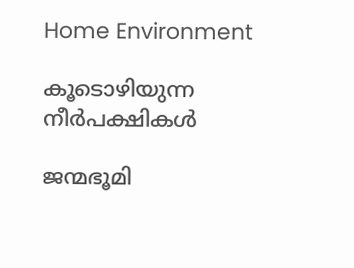Home Environment

കൂടൊഴിയുന്ന നീര്‍പക്ഷികള്‍

ജന്മഭൂമി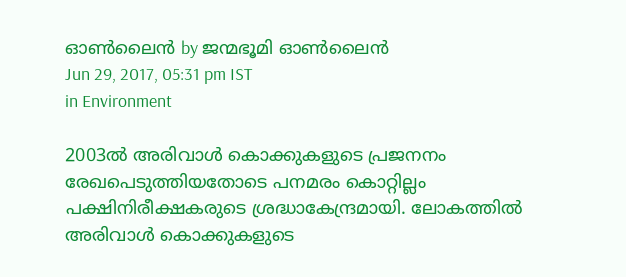ഓണ്‍ലൈന്‍ by ജന്മഭൂമി ഓണ്‍ലൈന്‍
Jun 29, 2017, 05:31 pm IST
in Environment

2003ല്‍ അരിവാള്‍ കൊക്കുകളുടെ പ്രജനനം രേഖപെടുത്തിയതോടെ പനമരം കൊറ്റില്ലം പക്ഷിനിരീക്ഷകരുടെ ശ്രദ്ധാകേന്ദ്രമായി. ലോകത്തില്‍ അരിവാള്‍ കൊക്കുകളുടെ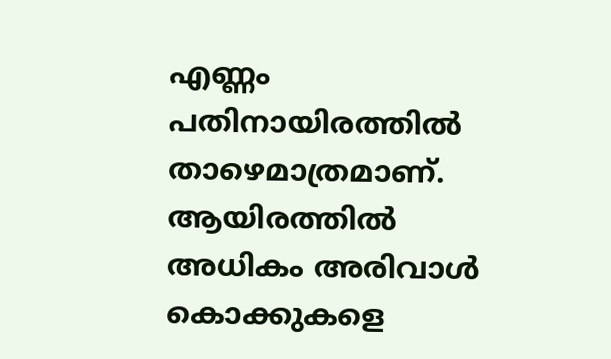എണ്ണം പതിനായിരത്തില്‍ താഴെമാത്രമാണ്. ആയിരത്തില്‍ അധികം അരിവാള്‍ കൊക്കുകളെ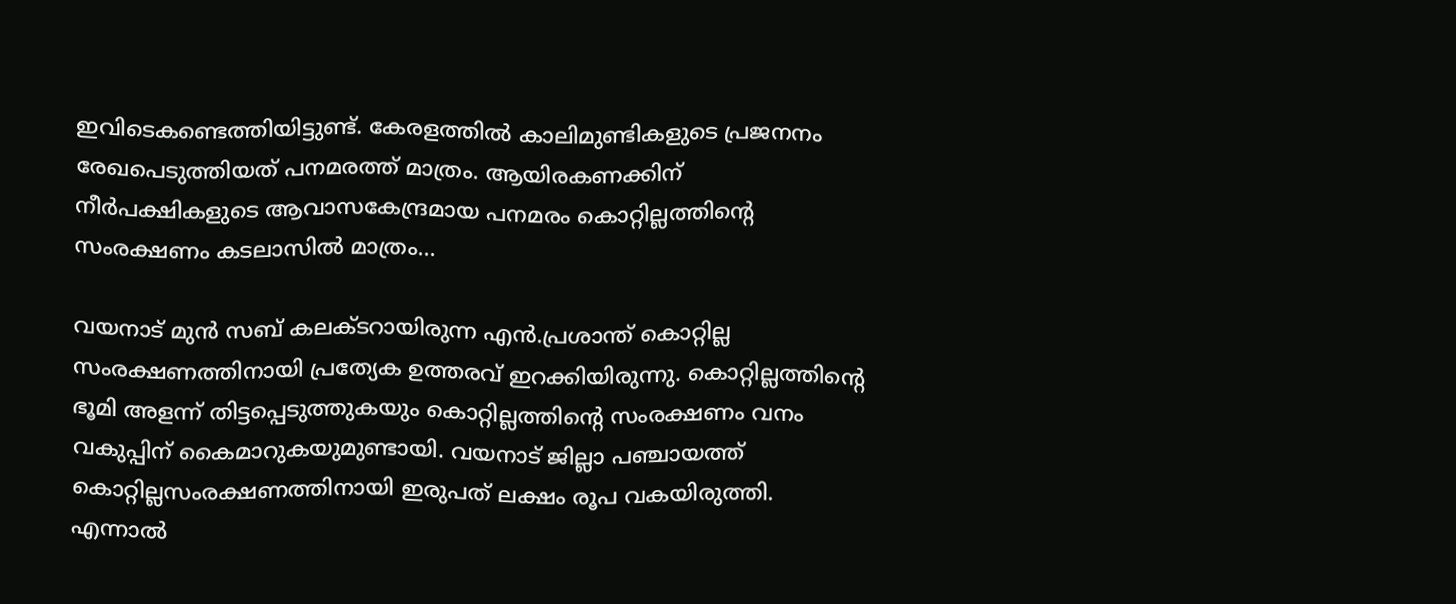ഇവിടെകണ്ടെത്തിയിട്ടുണ്ട്. കേരളത്തില്‍ കാലിമുണ്ടികളുടെ പ്രജനനം രേഖപെടുത്തിയത് പനമരത്ത് മാത്രം. ആയിരകണക്കിന് നീര്‍പക്ഷികളുടെ ആവാസകേന്ദ്രമായ പനമരം കൊറ്റില്ലത്തിന്റെ സംരക്ഷണം കടലാസില്‍ മാത്രം…

വയനാട് മുന്‍ സബ് കലക്ടറായിരുന്ന എന്‍.പ്രശാന്ത് കൊറ്റില്ല സംരക്ഷണത്തിനായി പ്രത്യേക ഉത്തരവ് ഇറക്കിയിരുന്നു. കൊറ്റില്ലത്തിന്റെ ഭൂമി അളന്ന് തിട്ടപ്പെടുത്തുകയും കൊറ്റില്ലത്തിന്റെ സംരക്ഷണം വനം വകുപ്പിന് കൈമാറുകയുമുണ്ടായി. വയനാട് ജില്ലാ പഞ്ചായത്ത് കൊറ്റില്ലസംരക്ഷണത്തിനായി ഇരുപത് ലക്ഷം രൂപ വകയിരുത്തി. എന്നാല്‍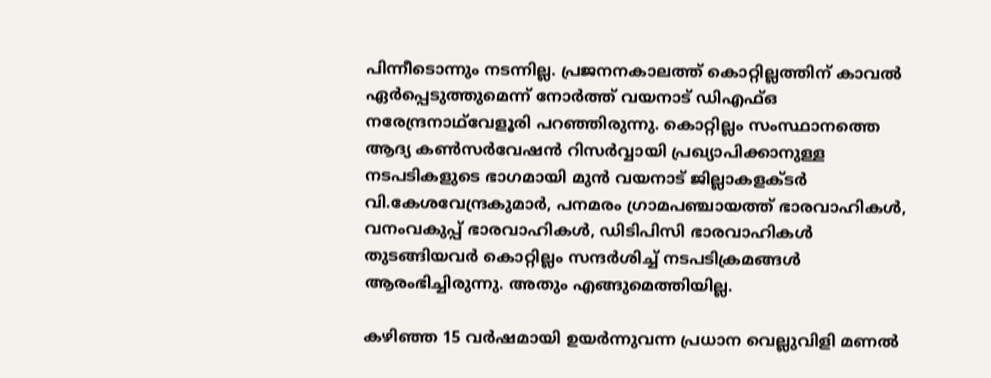പിന്നീടൊന്നും നടന്നില്ല. പ്രജനനകാലത്ത് കൊറ്റില്ലത്തിന് കാവല്‍ ഏര്‍പ്പെടുത്തുമെന്ന് നോര്‍ത്ത് വയനാട് ഡിഎഫ്ഒ നരേന്ദ്രനാഥ്‌വേളൂരി പറഞ്ഞിരുന്നു. കൊറ്റില്ലം സംസ്ഥാനത്തെ ആദ്യ കണ്‍സര്‍വേഷന്‍ റിസര്‍വ്വായി പ്രഖ്യാപിക്കാനുള്ള നടപടികളുടെ ഭാഗമായി മുന്‍ വയനാട് ജില്ലാകളക്ടര്‍ വി.കേശവേന്ദ്രകുമാര്‍, പനമരം ഗ്രാമപഞ്ചായത്ത് ഭാരവാഹികള്‍, വനംവകുപ്പ് ഭാരവാഹികള്‍, ഡിടിപിസി ഭാരവാഹികള്‍ തുടങ്ങിയവര്‍ കൊറ്റില്ലം സന്ദര്‍ശിച്ച് നടപടിക്രമങ്ങള്‍ ആരംഭിച്ചിരുന്നു. അതും എങ്ങുമെത്തിയില്ല.

കഴിഞ്ഞ 15 വര്‍ഷമായി ഉയര്‍ന്നുവന്ന പ്രധാന വെല്ലുവിളി മണല്‍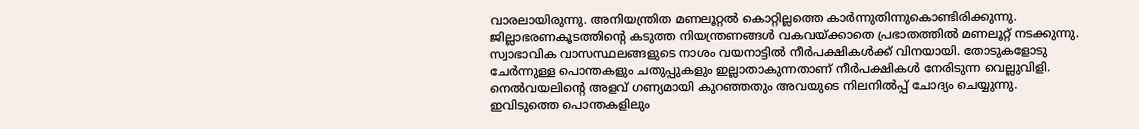വാരലായിരുന്നു. അനിയന്ത്രിത മണലൂറ്റല്‍ കൊറ്റില്ലത്തെ കാര്‍ന്നുതിന്നുകൊണ്ടിരിക്കുന്നു. ജില്ലാഭരണകൂടത്തിന്റെ കടുത്ത നിയന്ത്രണങ്ങള്‍ വകവയ്‌ക്കാതെ പ്രഭാതത്തില്‍ മണലൂറ്റ് നടക്കുന്നു. സ്വാഭാവിക വാസസ്ഥലങ്ങളുടെ നാശം വയനാട്ടില്‍ നീര്‍പക്ഷികള്‍ക്ക് വിനയായി. തോടുകളോടു ചേര്‍ന്നുള്ള പൊന്തകളും ചതുപ്പുകളും ഇല്ലാതാകുന്നതാണ് നീര്‍പക്ഷികള്‍ നേരിടുന്ന വെല്ലുവിളി. നെല്‍വയലിന്റെ അളവ് ഗണ്യമായി കുറഞ്ഞതും അവയുടെ നിലനില്‍പ്പ് ചോദ്യം ചെയ്യുന്നു. ഇവിടുത്തെ പൊന്തകളിലും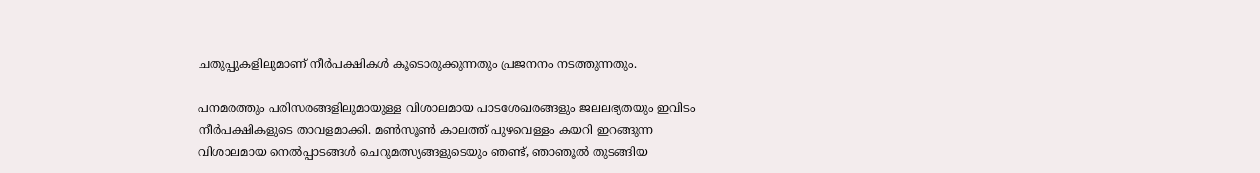ചതുപ്പുകളിലുമാണ് നീര്‍പക്ഷികള്‍ കൂടൊരുക്കുന്നതും പ്രജനനം നടത്തുന്നതും.

പനമരത്തും പരിസരങ്ങളിലുമായുള്ള വിശാലമായ പാടശേഖരങ്ങളും ജലലഭ്യതയും ഇവിടം നീര്‍പക്ഷികളുടെ താവളമാക്കി. മണ്‍സൂണ്‍ കാലത്ത് പുഴവെള്ളം കയറി ഇറങ്ങുന്ന വിശാലമായ നെല്‍പ്പാടങ്ങള്‍ ചെറുമത്സ്യങ്ങളുടെയും ഞണ്ട്, ഞാഞൂല്‍ തുടങ്ങിയ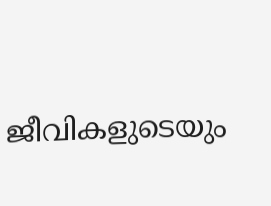ജീവികളുടെയും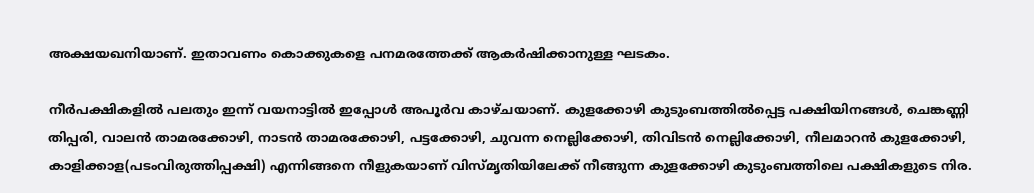അക്ഷയഖനിയാണ്. ഇതാവണം കൊക്കുകളെ പനമരത്തേക്ക് ആകര്‍ഷിക്കാനുള്ള ഘടകം.

നീര്‍പക്ഷികളില്‍ പലതും ഇന്ന് വയനാട്ടില്‍ ഇപ്പോള്‍ അപൂര്‍വ കാഴ്ചയാണ്. കുളക്കോഴി കുടുംബത്തില്‍പ്പെട്ട പക്ഷിയിനങ്ങള്‍, ചെങ്കണ്ണി തിപ്പരി, വാലന്‍ താമരക്കോഴി, നാടന്‍ താമരക്കോഴി, പട്ടക്കോഴി, ചുവന്ന നെല്ലിക്കോഴി, തിവിടന്‍ നെല്ലിക്കോഴി, നീലമാറന്‍ കുളക്കോഴി, കാളിക്കാള(പടംവിരുത്തിപ്പക്ഷി) എന്നിങ്ങനെ നീളുകയാണ് വിസ്മൃതിയിലേക്ക് നീങ്ങുന്ന കുളക്കോഴി കുടുംബത്തിലെ പക്ഷികളുടെ നിര.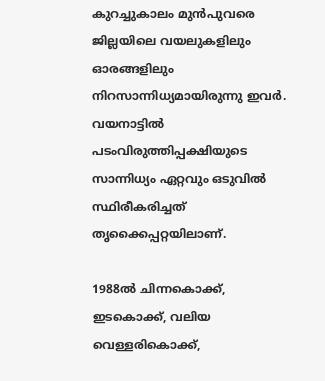കുറച്ചുകാലം മുന്‍പുവരെ ജില്ലയിലെ വയലുകളിലും ഓരങ്ങളിലും നിറസാന്നിധ്യമായിരുന്നു ഇവര്‍. വയനാട്ടില്‍ പടംവിരുത്തിപ്പക്ഷിയുടെ സാന്നിധ്യം ഏറ്റവും ഒടുവില്‍ സ്ഥിരീകരിച്ചത് തൃക്കൈപ്പറ്റയിലാണ്.

1988ല്‍ ചിന്നകൊക്ക്, ഇടകൊക്ക്, വലിയ വെള്ളരികൊക്ക്,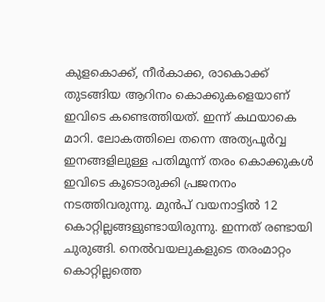കുളകൊക്ക്, നീര്‍കാക്ക, രാകൊക്ക് തുടങ്ങിയ ആറിനം കൊക്കുകളെയാണ് ഇവിടെ കണ്ടെത്തിയത്. ഇന്ന് കഥയാകെ മാറി. ലോകത്തിലെ തന്നെ അത്യപൂര്‍വ്വ ഇനങ്ങളിലുള്ള പതിമൂന്ന് തരം കൊക്കുകള്‍ ഇവിടെ കൂടൊരുക്കി പ്രജനനം നടത്തിവരുന്നു. മുന്‍പ് വയനാട്ടില്‍ 12 കൊറ്റില്ലങ്ങളുണ്ടായിരുന്നു. ഇന്നത് രണ്ടായി ചുരുങ്ങി. നെല്‍വയലുകളുടെ തരംമാറ്റം കൊറ്റില്ലത്തെ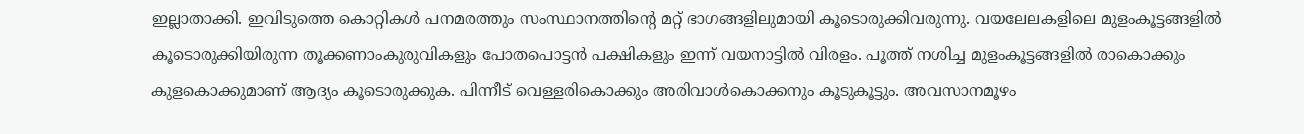ഇല്ലാതാക്കി. ഇവിടുത്തെ കൊറ്റികള്‍ പനമരത്തും സംസ്ഥാനത്തിന്റെ മറ്റ് ഭാഗങ്ങളിലുമായി കൂടൊരുക്കിവരുന്നു. വയലേലകളിലെ മുളംകൂട്ടങ്ങളില്‍ കൂടൊരുക്കിയിരുന്ന തൂക്കണാംകുരുവികളും പോതപൊട്ടന്‍ പക്ഷികളും ഇന്ന് വയനാട്ടില്‍ വിരളം. പൂത്ത് നശിച്ച മുളംകൂട്ടങ്ങളില്‍ രാകൊക്കും കുളകൊക്കുമാണ് ആദ്യം കൂടൊരുക്കുക. പിന്നീട് വെള്ളരികൊക്കും അരിവാള്‍കൊക്കനും കൂടുകൂട്ടും. അവസാനമൂഴം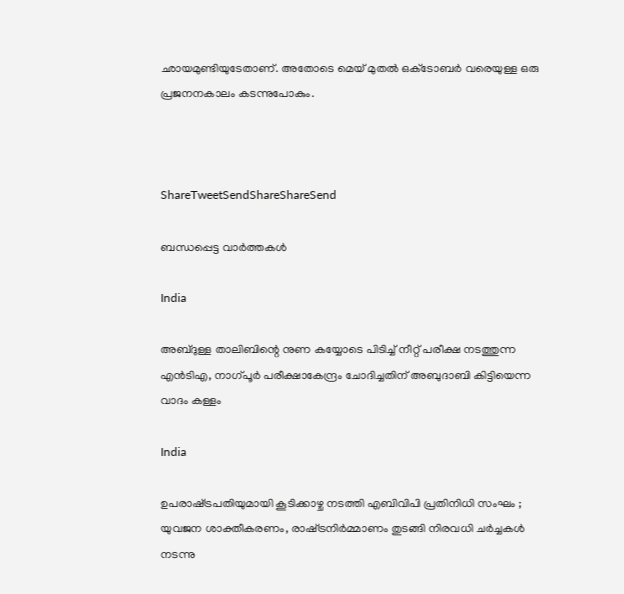ഛായമുണ്ടിയുടേതാണ്. അതോടെ മെയ് മുതല്‍ ഒക്‌ടോബര്‍ വരെയുള്ള ഒരു പ്രജനനകാലം കടന്നുപോകും.



ShareTweetSendShareShareSend

ബന്ധപ്പെട്ട വാര്‍ത്തകള്‍

India

അബ്ദുള്ള താലിബിന്റെ നുണ കയ്യോടെ പിടിച്ച് നീറ്റ് പരീക്ഷ നടത്തുന്ന എന്‍ടിഎ, നാഗ്പൂര്‍ പരീക്ഷാകേന്ദ്രം ചോദിച്ചതിന് അബുദാബി കിട്ടിയെന്ന വാദം കള്ളം

India

ഉപരാഷ്‌ട്രപതിയുമായി കൂടിക്കാഴ്ച നടത്തി എബിവിപി പ്രതിനിധി സംഘം ; യുവജന ശാക്തീകരണം, രാഷ്‌ട്രനിർമ്മാണം തുടങ്ങി നിരവധി ചർച്ചകൾ നടന്നു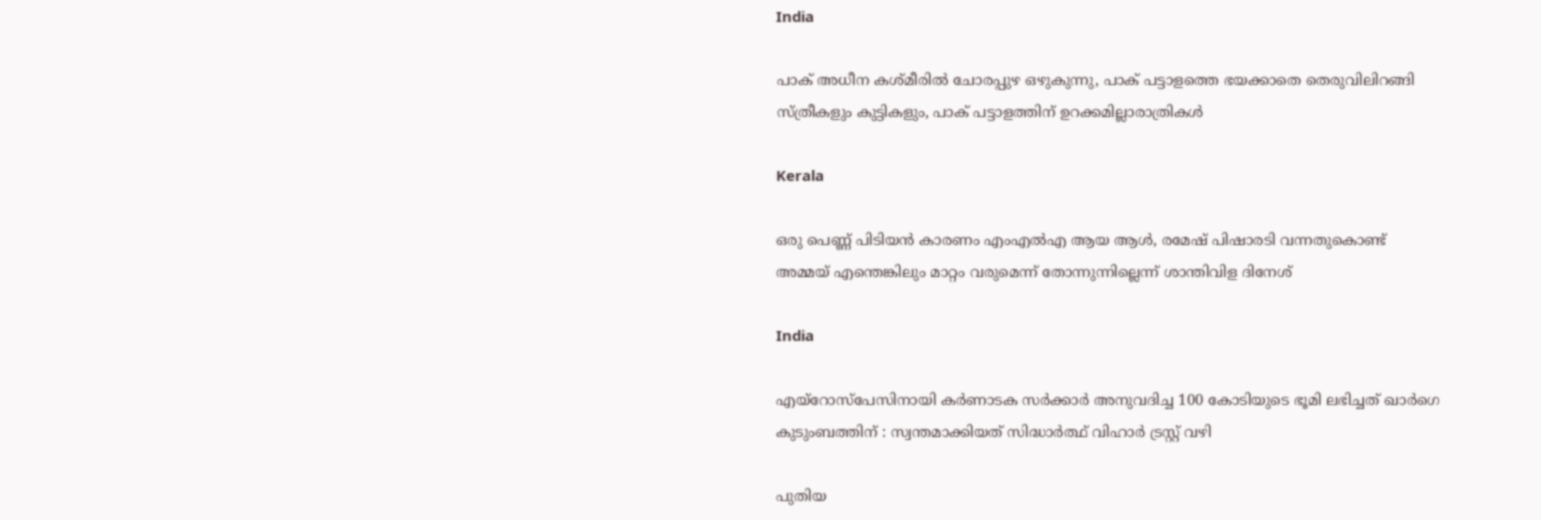India

പാക് അധീന കശ്മീരില്‍ ചോരപ്പുഴ ഒഴുകുന്നു, പാക് പട്ടാളത്തെ ഭയക്കാതെ തെരുവിലിറങ്ങി സ്ത്രീകളും കുട്ടികളും, പാക് പട്ടാളത്തിന് ഉറക്കമില്ലാരാത്രികള്‍

Kerala

ഒരു പെണ്ണ് പിടിയന്‍ കാരണം എംഎല്‍എ ആയ ആള്‍, രമേഷ് പിഷാരടി വന്നതുകൊണ്ട് അമ്മയ് എന്തെങ്കിലും മാറ്റം വരുമെന്ന് തോന്നുന്നില്ലെന്ന് ശാന്തിവിള ദിനേശ്

India

എയ്‌റോസ്‌പേസിനായി കർണാടക സർക്കാർ അനുവദിച്ച 100 കോടിയുടെ ഭൂമി ലഭിച്ചത് ഖാർഗെ കുടുംബത്തിന് : സ്വന്തമാക്കിയത് സിദ്ധാർത്ഥ് വിഹാർ ട്രസ്റ്റ് വഴി

പുതിയ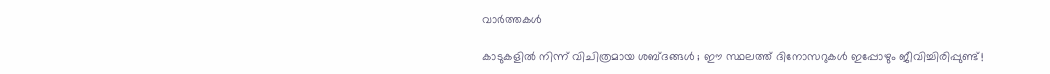വാര്‍ത്തകള്‍

കാടുകളിൽ നിന്ന് വിചിത്രമായ ശബ്ദങ്ങൾ ; ഈ സ്ഥലത്ത് ദിനോസറുകൾ ഇപ്പോഴും ജീവിച്ചിരിപ്പുണ്ട്!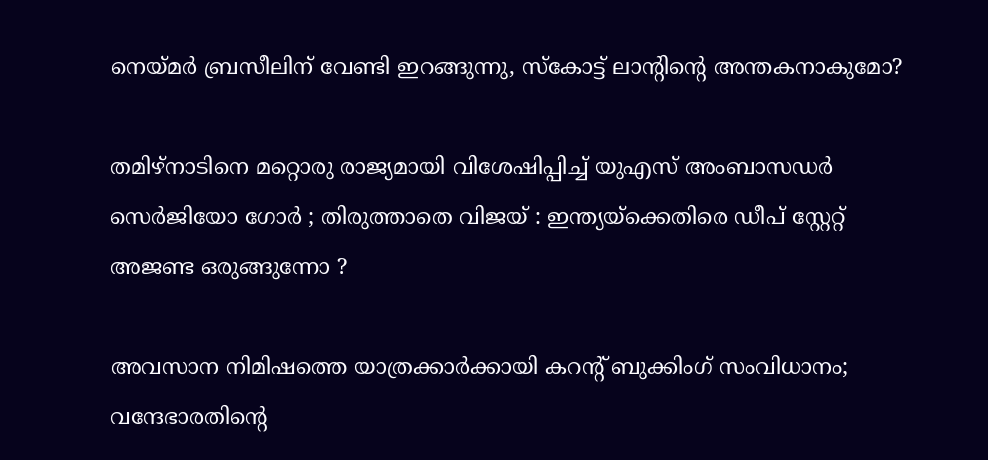നെയ്‌മര്‍ ബ്രസീലിന് വേണ്ടി ഇറങ്ങുന്നു, സ്കോട്ട് ലാന്‍റിന്റെ അന്തകനാകുമോ?

തമിഴ്നാടിനെ മറ്റൊരു രാജ്യമായി വിശേഷിപ്പിച്ച് യുഎസ് അംബാസഡർ സെർജിയോ ഗോർ ; തിരുത്താതെ വിജയ് : ഇന്ത്യയ്‌ക്കെതിരെ ഡീപ് സ്റ്റേറ്റ് അജണ്ട ഒരുങ്ങുന്നോ ?

അവസാന നിമിഷത്തെ യാത്രക്കാർക്കായി കറന്റ് ബുക്കിംഗ് സംവിധാനം; വന്ദേഭാരതിന്റെ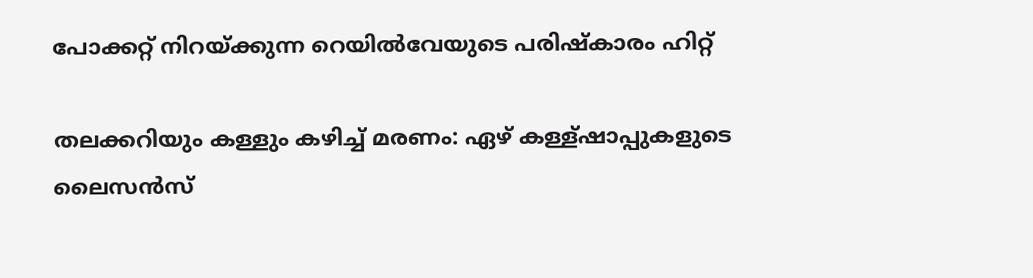പോക്കറ്റ് നിറയ്‌ക്കുന്ന റെയില്‍വേയുടെ പരിഷ്കാരം ഹിറ്റ്

തലക്കറിയും കള്ളും കഴിച്ച് മരണം: ഏഴ് കള്ള്ഷാപ്പുകളുടെ ലൈസന്‍സ്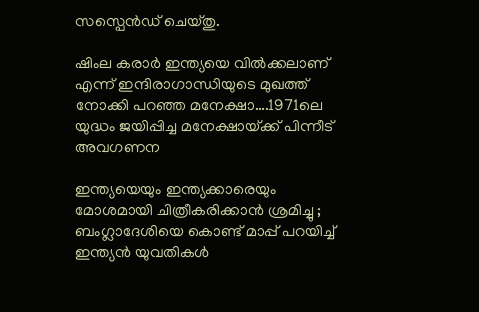സസ്പെന്‍ഡ് ചെയ്തു.

ഷിംല കരാര്‍ ഇന്ത്യയെ വില്‍ക്കലാണ് എന്ന് ഇന്ദിരാഗാന്ധിയുടെ മുഖത്ത് നോക്കി പറഞ്ഞ മനേക്ഷാ….1971ലെ യുദ്ധം ജയിപ്പിച്ച മനേക്ഷായ്‌ക്ക് പിന്നീട് അവഗണന

ഇന്ത്യയെയും ഇന്ത്യക്കാരെയും മോശമായി ചിത്രീകരിക്കാൻ ശ്രമിച്ചു ; ബംഗ്ലാദേശിയെ കൊണ്ട് മാപ്പ് പറയിച്ച് ഇന്ത്യൻ യുവതികൾ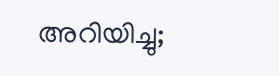അറിയിച്ചു;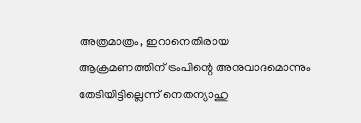അത്രമാത്രം, ഇറാനെതിരായ ആക്രമണത്തിന് ട്രംപിന്റെ അനുവാദമൊന്നും തേടിയിട്ടില്ലെന്ന് നെതന്യാഹു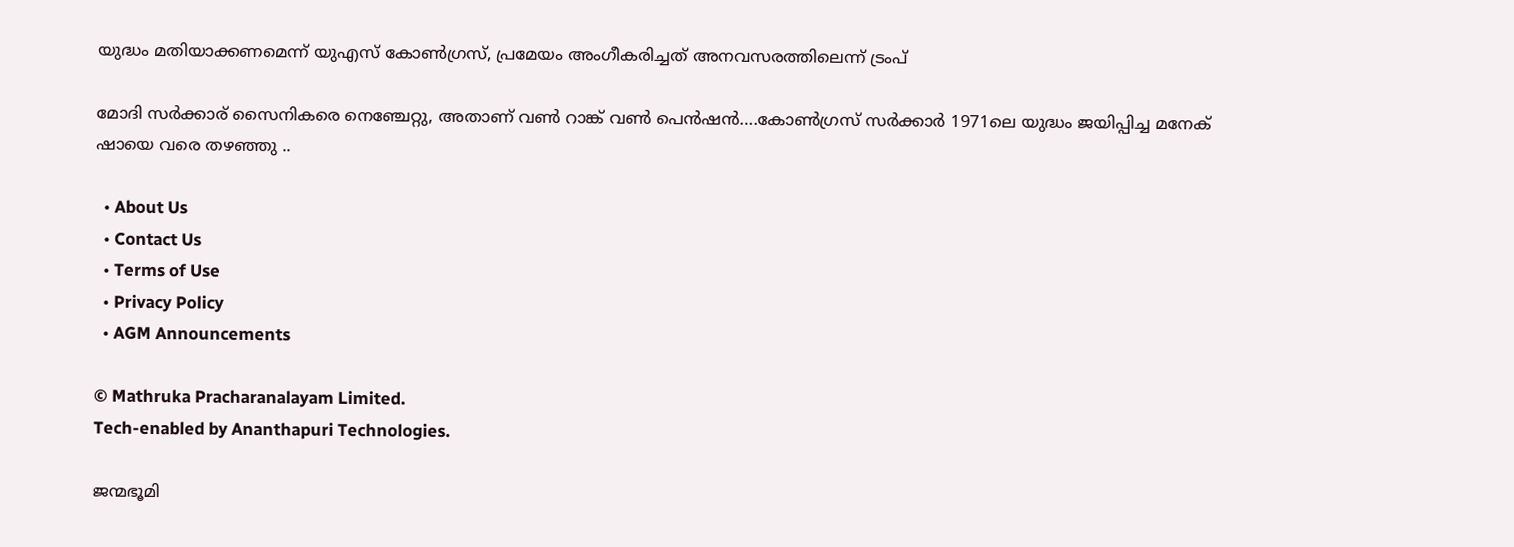യുദ്ധം മതിയാക്കണമെന്ന് യുഎസ് കോണ്‍ഗ്രസ്, പ്രമേയം അംഗീകരിച്ചത് അനവസരത്തിലെന്ന് ട്രംപ്

മോദി സര്‍ക്കാര‍് സൈനികരെ നെഞ്ചേറ്റു, അതാണ് വണ്‍ റാങ്ക് വണ്‍ പെന്‍ഷന്‍….കോണ്‍ഗ്രസ് സര്‍ക്കാര്‍ 1971ലെ യുദ്ധം ജയിപ്പിച്ച മനേക് ഷായെ വരെ തഴഞ്ഞു ..

  • About Us
  • Contact Us
  • Terms of Use
  • Privacy Policy
  • AGM Announcements

© Mathruka Pracharanalayam Limited.
Tech-enabled by Ananthapuri Technologies.

ജന്മഭൂമി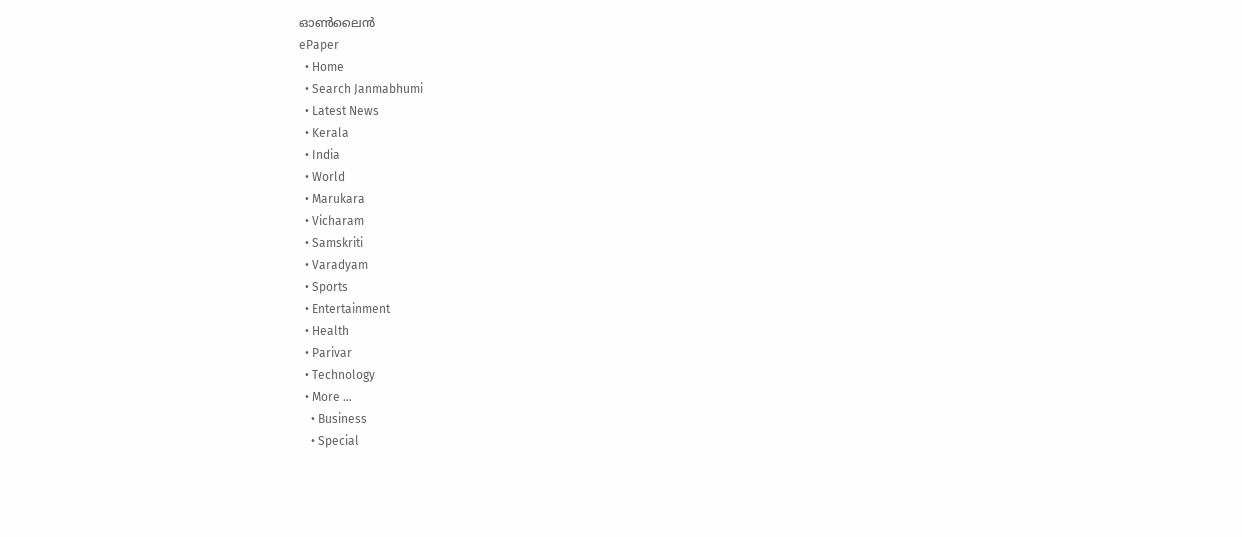ഓണ്‍ലൈന്‍
ePaper
  • Home
  • Search Janmabhumi
  • Latest News
  • Kerala
  • India
  • World
  • Marukara
  • Vicharam
  • Samskriti
  • Varadyam
  • Sports
  • Entertainment
  • Health
  • Parivar
  • Technology
  • More …
    • Business
    • Special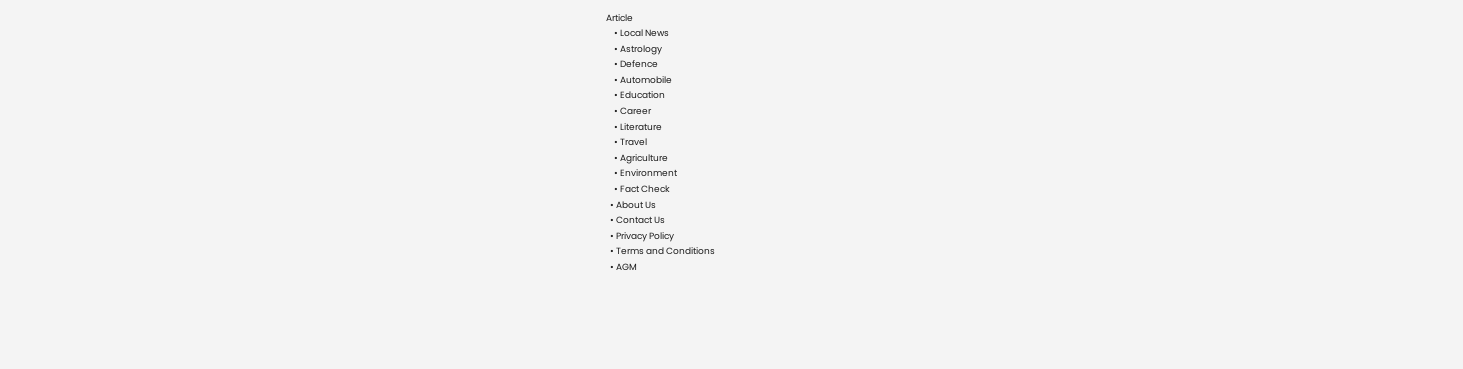Article
    • Local News
    • Astrology
    • Defence
    • Automobile
    • Education
    • Career
    • Literature
    • Travel
    • Agriculture
    • Environment
    • Fact Check
  • About Us
  • Contact Us
  • Privacy Policy
  • Terms and Conditions
  • AGM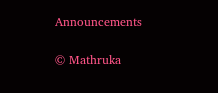Announcements

© Mathruka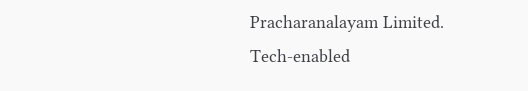Pracharanalayam Limited.
Tech-enabled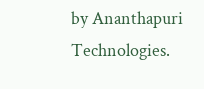by Ananthapuri Technologies.